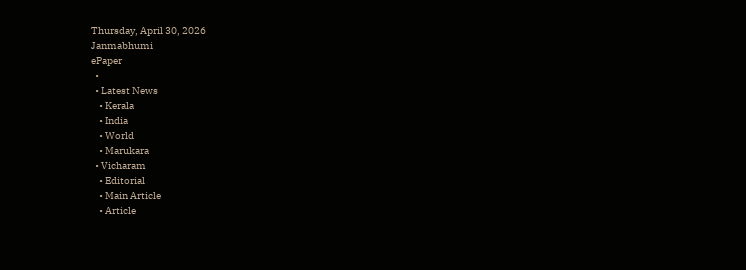Thursday, April 30, 2026
Janmabhumi
ePaper
  •
  • Latest News
    • Kerala
    • India
    • World
    • Marukara
  • Vicharam
    • Editorial
    • Main Article
    • Article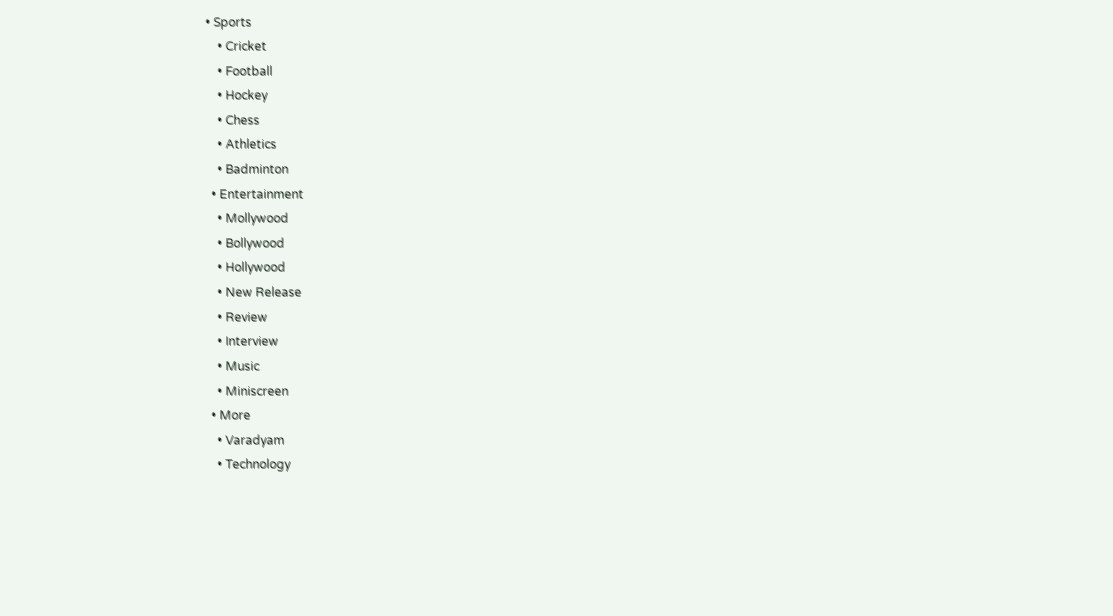• Sports
    • Cricket
    • Football
    • Hockey
    • Chess
    • Athletics
    • Badminton
  • Entertainment
    • Mollywood
    • Bollywood
    • Hollywood
    • New Release
    • Review
    • Interview
    • Music
    • Miniscreen
  • More
    • Varadyam
    • Technology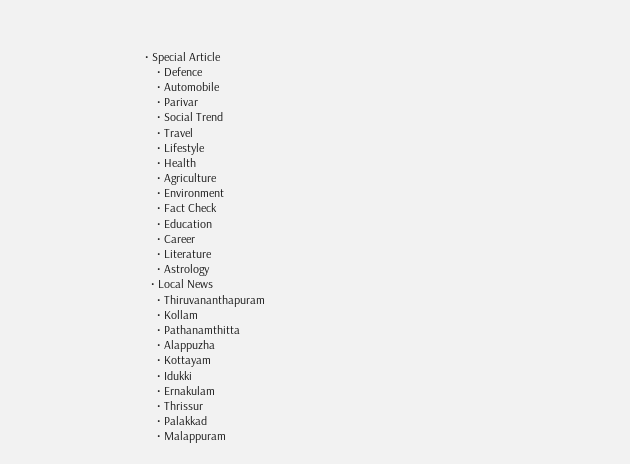• Special Article
    • Defence
    • Automobile
    • Parivar
    • Social Trend
    • Travel
    • Lifestyle
    • Health
    • Agriculture
    • Environment
    • Fact Check
    • Education
    • Career
    • Literature
    • Astrology
  • Local News
    • Thiruvananthapuram
    • Kollam
    • Pathanamthitta
    • Alappuzha
    • Kottayam
    • Idukki
    • Ernakulam
    • Thrissur
    • Palakkad
    • Malappuram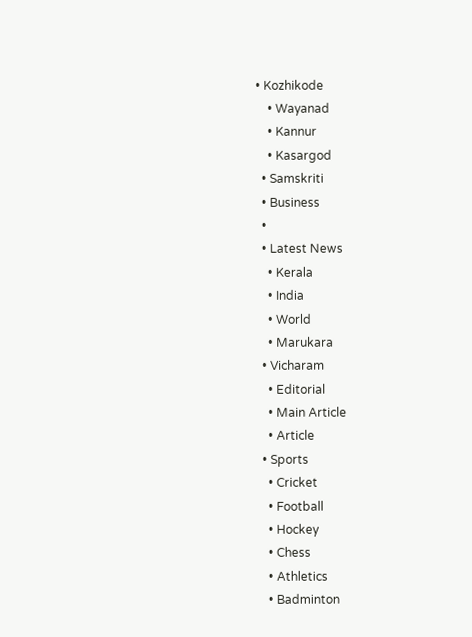• Kozhikode
    • Wayanad
    • Kannur
    • Kasargod
  • Samskriti
  • Business
  •
  • Latest News
    • Kerala
    • India
    • World
    • Marukara
  • Vicharam
    • Editorial
    • Main Article
    • Article
  • Sports
    • Cricket
    • Football
    • Hockey
    • Chess
    • Athletics
    • Badminton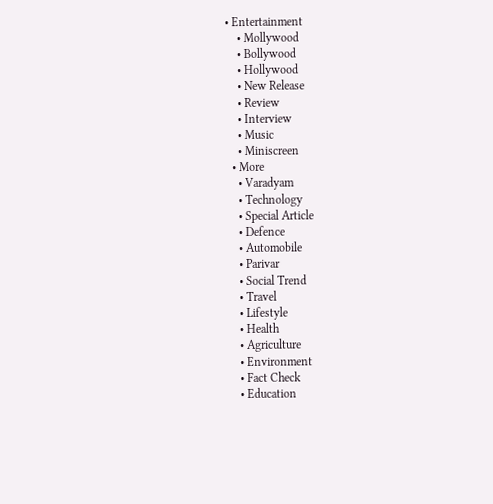• Entertainment
    • Mollywood
    • Bollywood
    • Hollywood
    • New Release
    • Review
    • Interview
    • Music
    • Miniscreen
  • More
    • Varadyam
    • Technology
    • Special Article
    • Defence
    • Automobile
    • Parivar
    • Social Trend
    • Travel
    • Lifestyle
    • Health
    • Agriculture
    • Environment
    • Fact Check
    • Education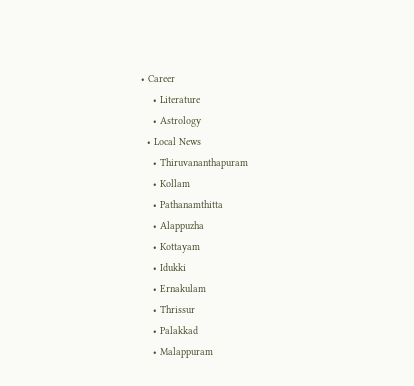• Career
    • Literature
    • Astrology
  • Local News
    • Thiruvananthapuram
    • Kollam
    • Pathanamthitta
    • Alappuzha
    • Kottayam
    • Idukki
    • Ernakulam
    • Thrissur
    • Palakkad
    • Malappuram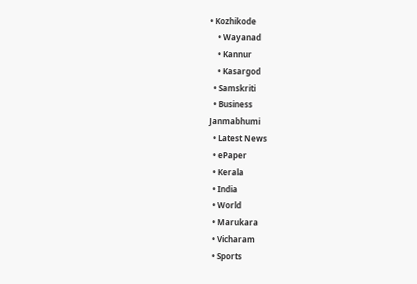• Kozhikode
    • Wayanad
    • Kannur
    • Kasargod
  • Samskriti
  • Business
Janmabhumi
  • Latest News
  • ePaper
  • Kerala
  • India
  • World
  • Marukara
  • Vicharam
  • Sports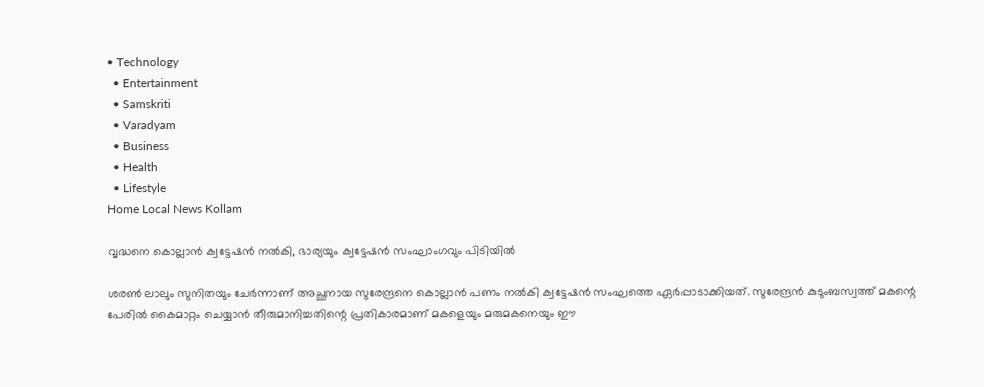• Technology
  • Entertainment
  • Samskriti
  • Varadyam
  • Business
  • Health
  • Lifestyle
Home Local News Kollam

വൃദ്ധനെ കൊല്ലാന്‍ ക്വട്ടേഷന്‍ നല്‍കി, ഭാര്യയും ക്വട്ടേഷന്‍ സംഘാംഗവും പിടിയില്‍

ശരണ്‍ ലാലും സുനിതയും ചേര്‍ന്നാണ് അച്ഛനായ സുരേന്ദ്രനെ കൊല്ലാന്‍ പണം നല്‍കി ക്വട്ടേഷന്‍ സംഘത്തെ ഏര്‍പ്പാടാക്കിയത്. സുരേന്ദ്രന്‍ കുടുംബസ്വത്ത് മകന്റെ പേരില്‍ കൈമാറ്റം ചെയ്യാന്‍ തീരുമാനിച്ചതിന്റെ പ്രതികാരമാണ് മകളെയും മരുമകനെയും ഈ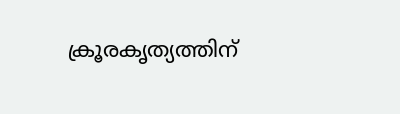ക്രൂരകൃത്യത്തിന്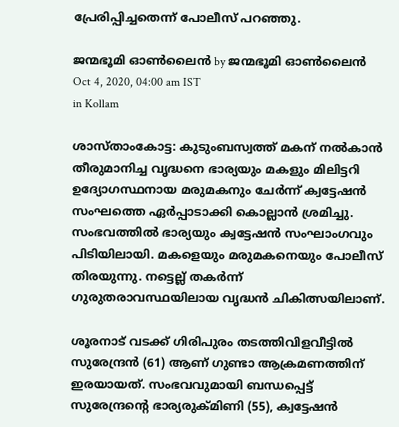പ്രേരിപ്പിച്ചതെന്ന് പോലീസ് പറഞ്ഞു.

ജന്മഭൂമി ഓണ്‍ലൈന്‍ by ജന്മഭൂമി ഓണ്‍ലൈന്‍
Oct 4, 2020, 04:00 am IST
in Kollam

ശാസ്താംകോട്ട: കുടുംബസ്വത്ത് മകന് നല്‍കാന്‍ തീരുമാനിച്ച വൃദ്ധനെ ഭാര്യയും മകളും മിലിട്ടറി ഉദ്യോഗസ്ഥനായ മരുമകനും ചേര്‍ന്ന് ക്വട്ടേഷന്‍ സംഘത്തെ ഏര്‍പ്പാടാക്കി കൊല്ലാന്‍ ശ്രമിച്ചു. സംഭവത്തില്‍ ഭാര്യയും ക്വട്ടേഷന്‍ സംഘാംഗവും പിടിയിലായി. മകളെയും മരുമകനെയും പോലീസ് തിരയുന്നു. നട്ടെല്ല് തകര്‍ന്ന് ഗുരുതരാവസ്ഥയിലായ വൃദ്ധന്‍ ചികിത്സയിലാണ്.

ശൂരനാട് വടക്ക് ഗിരിപുരം തടത്തിവിളവീട്ടില്‍ സുരേന്ദ്രന്‍ (61) ആണ് ഗുണ്ടാ ആക്രമണത്തിന് ഇരയായത്. സംഭവവുമായി ബന്ധപ്പെട്ട് സുരേന്ദ്രന്റെ ഭാര്യരുക്മിണി (55), ക്വട്ടേഷന്‍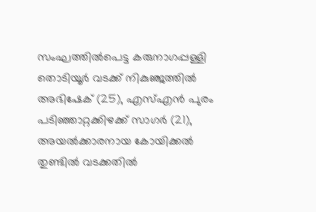സംഘത്തില്‍പെട്ട കരുനാഗപ്പള്ളി തൊടിയൂര്‍ വടക്ക് നികുഞ്ജത്തില്‍ അഭിഷേക് (25), എസ്എന്‍ പുരം പടിഞ്ഞാറ്റക്കിഴക്ക് സാഗര്‍ (21), അയല്‍ക്കാരനായ കോയിക്കല്‍ തുണ്ടില്‍ വടക്കതില്‍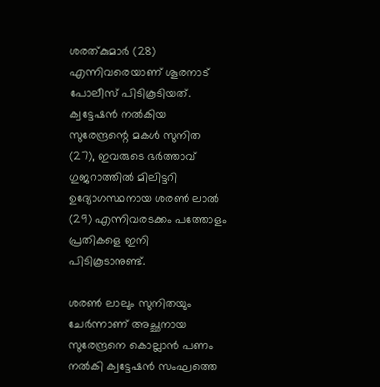ശരത്കുമാര്‍ (28) എന്നിവരെയാണ് ശൂരനാട് പോലീസ് പിടികൂടിയത്. ക്വട്ടേഷന്‍ നല്‍കിയ സുരേന്ദ്രന്റെ മകള്‍ സുനിത (27), ഇവരുടെ ഭര്‍ത്താവ് ഗുജറാത്തില്‍ മിലിട്ടറി ഉദ്യോഗസ്ഥനായ ശരണ്‍ ലാല്‍ (29) എന്നിവരടക്കം പത്തോളം പ്രതികളെ ഇനി പിടികൂടാനുണ്ട്.

ശരണ്‍ ലാലും സുനിതയും ചേര്‍ന്നാണ് അച്ഛനായ സുരേന്ദ്രനെ കൊല്ലാന്‍ പണം നല്‍കി ക്വട്ടേഷന്‍ സംഘത്തെ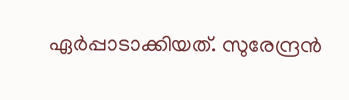ഏര്‍പ്പാടാക്കിയത്. സുരേന്ദ്രന്‍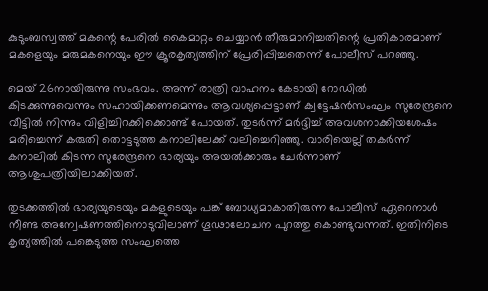കുടുംബസ്വത്ത് മകന്റെ പേരില്‍ കൈമാറ്റം ചെയ്യാന്‍ തീരുമാനിച്ചതിന്റെ പ്രതികാരമാണ് മകളെയും മരുമകനെയും ഈ ക്രൂരകൃത്യത്തിന് പ്രേരിപ്പിച്ചതെന്ന് പോലീസ് പറഞ്ഞു.

മെയ് 26നായിരുന്നു സംഭവം. അന്ന് രാത്രി വാഹനം കേടായി റോഡില്‍ കിടക്കുന്നുവെന്നും സഹായിക്കണമെന്നും ആവശ്യപ്പെട്ടാണ് ക്വട്ടേഷന്‍സംഘം സുരേന്ദ്രനെ വീട്ടില്‍ നിന്നും വിളിച്ചിറക്കിക്കൊണ്ട് പോയത്. തുടര്‍ന്ന് മര്‍ദ്ദിച്ച് അവശനാക്കിയശേഷം മരിച്ചെന്ന് കരുതി തൊട്ടടുത്ത കനാലിലേക്ക് വലിച്ചെറിഞ്ഞു. വാരിയെല്ല് തകര്‍ന്ന് കനാലില്‍ കിടന്ന സുരേന്ദ്രനെ ഭാര്യയും അയല്‍ക്കാരും ചേര്‍ന്നാണ് ആശുപത്രിയിലാക്കിയത്.

തുടക്കത്തില്‍ ഭാര്യയുടെയും മകളുടെയും പങ്ക് ബോധ്യമാകാതിരുന്ന പോലീസ് ഏറെനാള്‍ നീണ്ട അന്വേഷണത്തിനൊടുവിലാണ് ഗൂഢാലോചന പുറത്തു കൊണ്ടുവന്നത്. ഇതിനിടെ കൃത്യത്തില്‍ പങ്കെടുത്ത സംഘത്തെ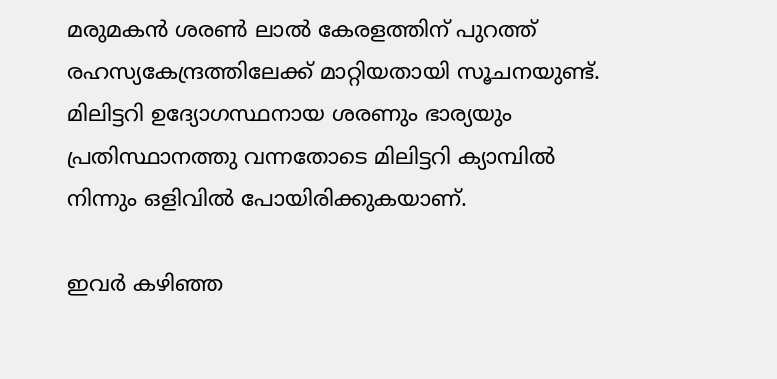മരുമകന്‍ ശരണ്‍ ലാല്‍ കേരളത്തിന് പുറത്ത് രഹസ്യകേന്ദ്രത്തിലേക്ക് മാറ്റിയതായി സൂചനയുണ്ട്. മിലിട്ടറി ഉദ്യോഗസ്ഥനായ ശരണും ഭാര്യയും പ്രതിസ്ഥാനത്തു വന്നതോടെ മിലിട്ടറി ക്യാമ്പില്‍ നിന്നും ഒളിവില്‍ പോയിരിക്കുകയാണ്.

ഇവര്‍ കഴിഞ്ഞ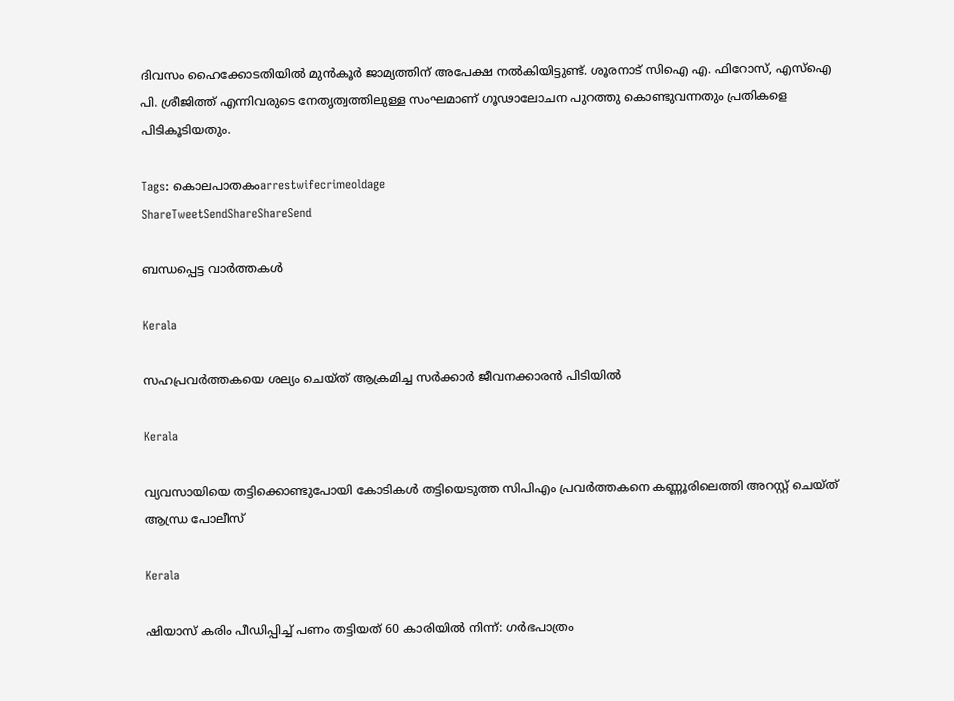ദിവസം ഹൈക്കോടതിയില്‍ മുന്‍കൂര്‍ ജാമ്യത്തിന് അപേക്ഷ നല്‍കിയിട്ടുണ്ട്. ശൂരനാട് സിഐ എ. ഫിറോസ്, എസ്ഐ പി. ശ്രീജിത്ത് എന്നിവരുടെ നേതൃത്വത്തിലുള്ള സംഘമാണ് ഗൂഢാലോചന പുറത്തു കൊണ്ടുവന്നതും പ്രതികളെ പിടികൂടിയതും.

Tags: കൊലപാതകംarrestwifecrimeoldage
ShareTweetSendShareShareSend

ബന്ധപ്പെട്ട വാര്‍ത്തകള്‍

Kerala

സഹപ്രവര്‍ത്തകയെ ശല്യം ചെയ്ത് ആക്രമിച്ച സര്‍ക്കാര്‍ ജീവനക്കാരന്‍ പിടിയില്‍

Kerala

വ്യവസായിയെ തട്ടിക്കൊണ്ടുപോയി കോടികൾ തട്ടിയെടുത്ത സിപിഎം പ്രവർത്തകനെ കണ്ണൂരിലെത്തി അറസ്റ്റ് ചെയ്ത് ആന്ധ്ര പോലീസ്

Kerala

ഷിയാസ് കരിം പീഡിപ്പിച്ച് പണം തട്ടിയത് 60 കാരിയിൽ നിന്ന്: ഗർഭപാത്രം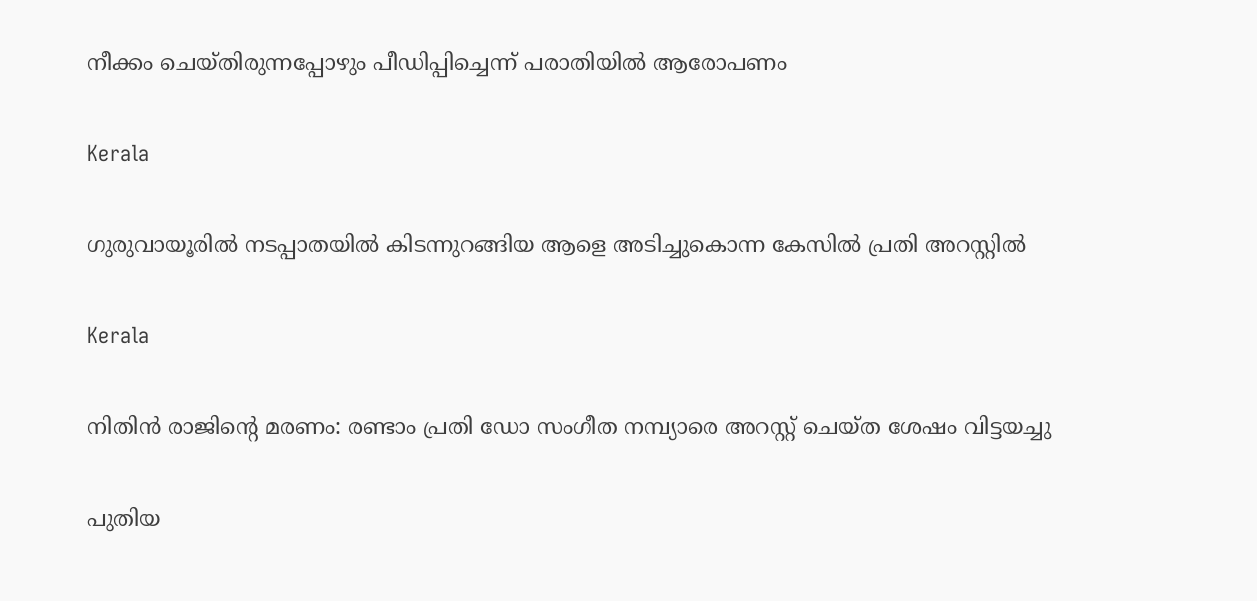നീക്കം ചെയ്തിരുന്നപ്പോഴും പീഡിപ്പിച്ചെന്ന് പരാതിയിൽ ആരോപണം

Kerala

ഗുരുവായൂരില്‍ നടപ്പാതയില്‍ കിടന്നുറങ്ങിയ ആളെ അടിച്ചുകൊന്ന കേസില്‍ പ്രതി അറസ്റ്റില്‍

Kerala

നിതിന്‍ രാജിന്റെ മരണം: രണ്ടാം പ്രതി ഡോ സംഗീത നമ്പ്യാരെ അറസ്റ്റ് ചെയ്ത ശേഷം വിട്ടയച്ചു

പുതിയ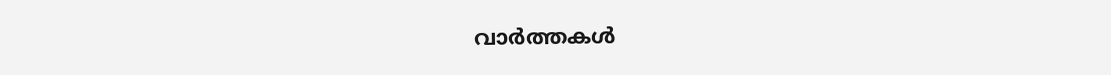വാര്‍ത്തകള്‍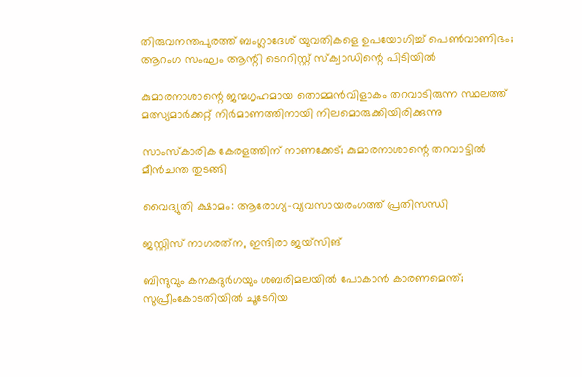തിരുവനന്തപുരത്ത് ബംഗ്ലാദേശ് യുവതികളെ ഉപയോഗിച്ച് പെൺവാണിഭം; ആറംഗ സംഘം ആന്റി ടെററിസ്റ്റ് സ്ക്വാഡിന്റെ പിടിയിൽ

കുമാരനാശാന്റെ ജന്മഗൃഹമായ തൊമ്മന്‍വിളാകം തറവാടിരുന്ന സ്ഥലത്ത് മത്സ്യമാര്‍ക്കറ്റ് നിര്‍മാണത്തിനായി നിലമൊരുക്കിയിരിക്കുന്നു

സാംസ്‌കാരിക കേരളത്തിന് നാണക്കേട്; കുമാരനാശാന്റെ തറവാട്ടില്‍ മീന്‍ചന്ത തുടങ്ങി

വൈദ്യുതി ക്ഷാമം: ആരോഗ്യ-വ്യവസായരംഗത്ത് പ്രതിസന്ധി

ജസ്റ്റിസ് നാഗരത്‌ന, ഇന്ദിരാ ജയ്‌സിങ്‌

ബിന്ദുവും കനകദുര്‍ഗയും ശബരിമലയില്‍ പോകാന്‍ കാരണമെന്ത്; സുപ്രീംകോടതിയില്‍ ചൂടേറിയ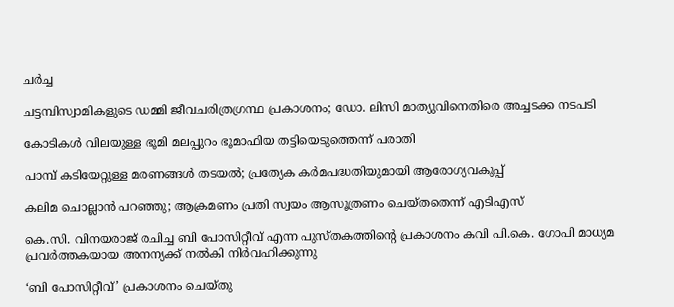ചര്‍ച്ച

ചട്ടമ്പിസ്വാമികളുടെ ഡമ്മി ജീവചരിത്രഗ്രന്ഥ പ്രകാശനം; ഡോ. ലിസി മാത്യുവിനെതിരെ അച്ചടക്ക നടപടി

കോടികള്‍ വിലയുള്ള ഭൂമി മലപ്പുറം ഭൂമാഫിയ തട്ടിയെടുത്തെന്ന് പരാതി

പാമ്പ് കടിയേറ്റുള്ള മരണങ്ങള്‍ തടയല്‍; പ്രത്യേക കര്‍മപദ്ധതിയുമായി ആരോഗ്യവകുപ്പ്

കലിമ ചൊല്ലാന്‍ പറഞ്ഞു; ആക്രമണം പ്രതി സ്വയം ആസൂത്രണം ചെയ്തതെന്ന് എടിഎസ്

കെ.സി. വിനയരാജ് രചിച്ച ബി പോസിറ്റീവ് എന്ന പുസ്തകത്തിന്റെ പ്രകാശനം കവി പി.കെ. ഗോപി മാധ്യമ പ്രവര്‍ത്തകയായ അനന്യക്ക് നല്‍കി നിര്‍വഹിക്കുന്നു

‘ബി പോസിറ്റീവ്’ പ്രകാശനം ചെയ്തു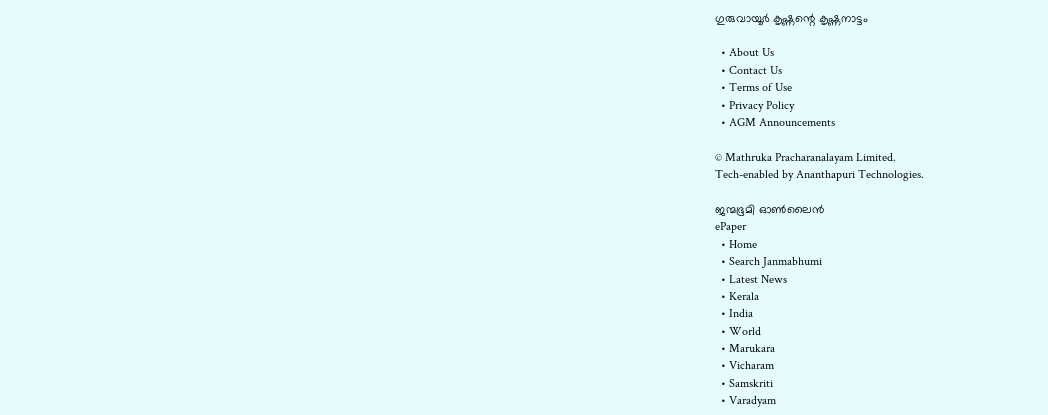ഗുരുവായൂര്‍ കൃഷ്ണന്റെ കൃഷ്ണനാട്ടം

  • About Us
  • Contact Us
  • Terms of Use
  • Privacy Policy
  • AGM Announcements

© Mathruka Pracharanalayam Limited.
Tech-enabled by Ananthapuri Technologies.

ജന്മഭൂമി ഓണ്‍ലൈന്‍
ePaper
  • Home
  • Search Janmabhumi
  • Latest News
  • Kerala
  • India
  • World
  • Marukara
  • Vicharam
  • Samskriti
  • Varadyam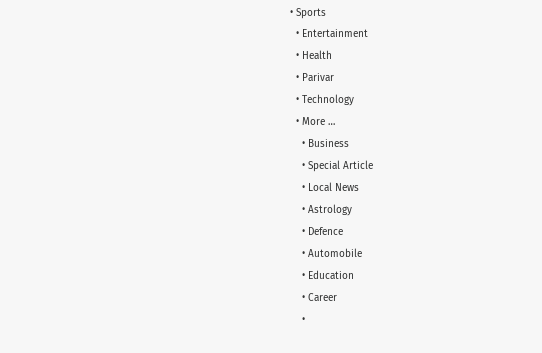• Sports
  • Entertainment
  • Health
  • Parivar
  • Technology
  • More …
    • Business
    • Special Article
    • Local News
    • Astrology
    • Defence
    • Automobile
    • Education
    • Career
    •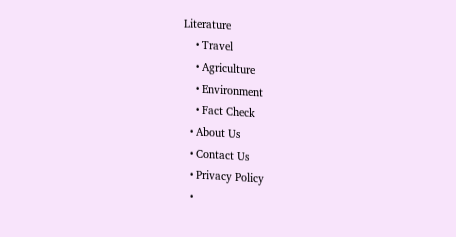Literature
    • Travel
    • Agriculture
    • Environment
    • Fact Check
  • About Us
  • Contact Us
  • Privacy Policy
  •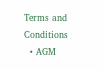Terms and Conditions
  • AGM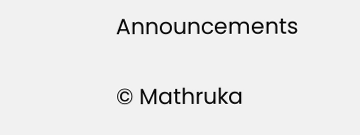Announcements

© Mathruka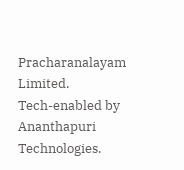Pracharanalayam Limited.
Tech-enabled by Ananthapuri Technologies.